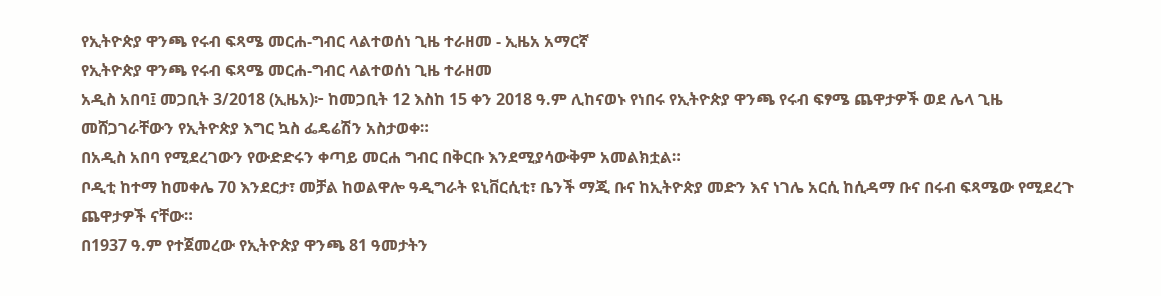የኢትዮጵያ ዋንጫ የሩብ ፍጻሜ መርሐ-ግብር ላልተወሰነ ጊዜ ተራዘመ - ኢዜአ አማርኛ
የኢትዮጵያ ዋንጫ የሩብ ፍጻሜ መርሐ-ግብር ላልተወሰነ ጊዜ ተራዘመ
አዲስ አበባ፤ መጋቢት 3/2018 (ኢዜአ)፦ ከመጋቢት 12 እስከ 15 ቀን 2018 ዓ.ም ሊከናወኑ የነበሩ የኢትዮጵያ ዋንጫ የሩብ ፍፃሜ ጨዋታዎች ወደ ሌላ ጊዜ መሸጋገራቸውን የኢትዮጵያ እግር ኳስ ፌዴሬሽን አስታወቀ።
በአዲስ አበባ የሚደረገውን የውድድሩን ቀጣይ መርሐ ግብር በቅርቡ እንደሚያሳውቅም አመልክቷል።
ቦዲቲ ከተማ ከመቀሌ 70 እንደርታ፣ መቻል ከወልዋሎ ዓዲግራት ዩኒቨርሲቲ፣ ቤንች ማጂ ቡና ከኢትዮጵያ መድን እና ነገሌ አርሲ ከሲዳማ ቡና በሩብ ፍጻሜው የሚደረጉ ጨዋታዎች ናቸው።
በ1937 ዓ.ም የተጀመረው የኢትዮጵያ ዋንጫ 81 ዓመታትን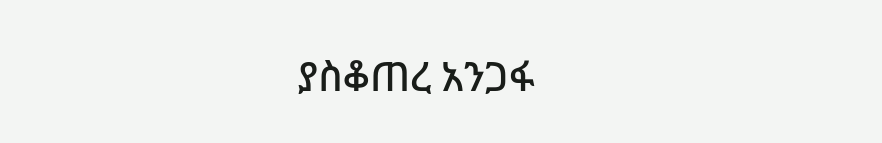ያስቆጠረ አንጋፋ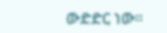ውድድር ነው።